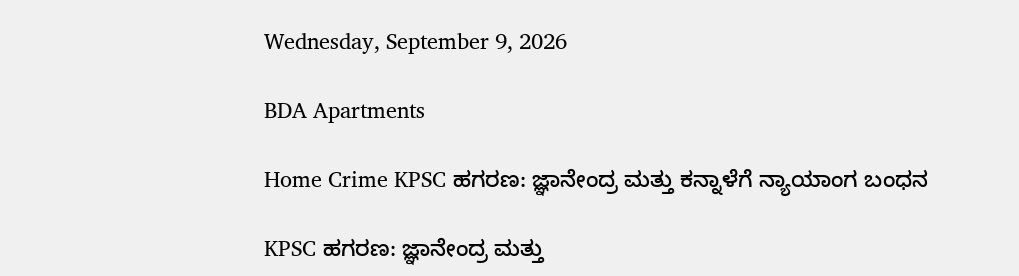Wednesday, September 9, 2026

BDA Apartments

Home Crime KPSC ಹಗರಣ: ಜ್ಞಾನೇಂದ್ರ ಮತ್ತು ಕನ್ನಾಳೆಗೆ ನ್ಯಾಯಾಂಗ ಬಂಧನ

KPSC ಹಗರಣ: ಜ್ಞಾನೇಂದ್ರ ಮತ್ತು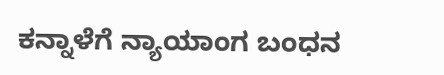ಕನ್ನಾಳೆಗೆ ನ್ಯಾಯಾಂಗ ಬಂಧನ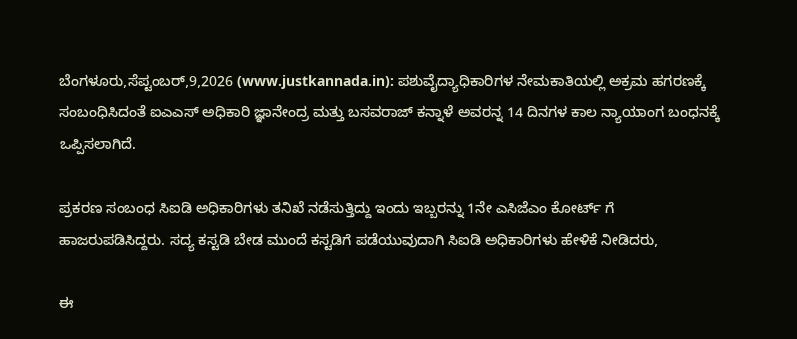ಬೆಂಗಳೂರು,ಸೆಪ್ಟಂಬರ್,9,2026 (www.justkannada.in): ಪಶುವೈದ್ಯಾಧಿಕಾರಿಗಳ ನೇಮಕಾತಿಯಲ್ಲಿ ಅಕ್ರಮ ಹಗರಣಕ್ಕೆ ಸಂಬಂಧಿಸಿದಂತೆ ಐಎಎಸ್ ಅಧಿಕಾರಿ ಜ್ಞಾನೇಂದ್ರ ಮತ್ತು ಬಸವರಾಜ್ ಕನ್ನಾಳೆ ಅವರನ್ನ 14 ದಿನಗಳ ಕಾಲ ನ್ಯಾಯಾಂಗ ಬಂಧನಕ್ಕೆ ಒಪ್ಪಿಸಲಾಗಿದೆ.

ಪ್ರಕರಣ ಸಂಬಂಧ ಸಿಐಡಿ ಅಧಿಕಾರಿಗಳು ತನಿಖೆ ನಡೆಸುತ್ತಿದ್ದು ಇಂದು ಇಬ್ಬರನ್ನು 1ನೇ ಎಸಿಜೆಎಂ ಕೋರ್ಟ್ ಗೆ ಹಾಜರುಪಡಿಸಿದ್ದರು. ಸದ್ಯ ಕಸ್ಟಡಿ ಬೇಡ ಮುಂದೆ ಕಸ್ಟಡಿಗೆ ಪಡೆಯುವುದಾಗಿ ಸಿಐಡಿ ಅಧಿಕಾರಿಗಳು ಹೇಳಿಕೆ ನೀಡಿದರು,

ಈ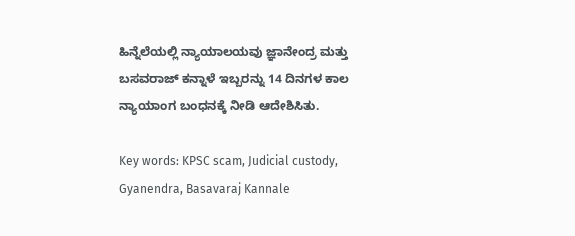ಹಿನ್ನೆಲೆಯಲ್ಲಿ ನ್ಯಾಯಾಲಯವು ಜ್ಞಾನೇಂದ್ರ ಮತ್ತು ಬಸವರಾಜ್ ಕನ್ನಾಳೆ ಇಬ್ಬರನ್ನು 14 ದಿನಗಳ ಕಾಲ ನ್ಯಾಯಾಂಗ ಬಂಧನಕ್ಕೆ ನೀಡಿ ಆದೇಶಿಸಿತು.

Key words: KPSC scam, Judicial custody, Gyanendra, Basavaraj Kannale